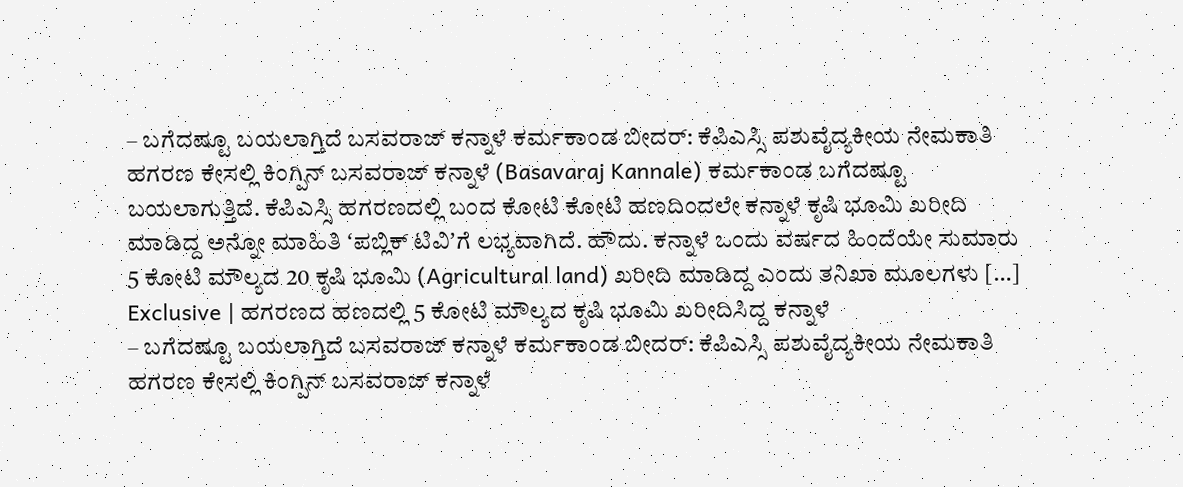– ಬಗೆದಷ್ಟೂ ಬಯಲಾಗ್ತಿದೆ ಬಸವರಾಜ್ ಕನ್ನಾಳೆ ಕರ್ಮಕಾಂಡ ಬೀದರ್: ಕೆಪಿಎಸ್ಸಿ ಪಶುವೈದ್ಯಕೀಯ ನೇಮಕಾತಿ ಹಗರಣ ಕೇಸಲ್ಲಿ ಕಿಂಗ್ಪಿನ್ ಬಸವರಾಜ್ ಕನ್ನಾಳೆ (Basavaraj Kannale) ಕರ್ಮಕಾಂಡ ಬಗೆದಷ್ಟೂ ಬಯಲಾಗುತ್ತಿದೆ. ಕೆಪಿಎಸ್ಸಿ ಹಗರಣದಲ್ಲಿ ಬಂದ ಕೋಟಿ ಕೋಟಿ ಹಣದಿಂದಲೇ ಕನ್ನಾಳೆ ಕೃಷಿ ಭೂಮಿ ಖರೀದಿ ಮಾಡಿದ್ದ ಅನ್ನೋ ಮಾಹಿತಿ ʻಪಬ್ಲಿಕ್ ಟಿವಿʼಗೆ ಲಭ್ಯವಾಗಿದೆ. ಹೌದು. ಕನ್ನಾಳೆ ಒಂದು ವರ್ಷದ ಹಿಂದೆಯೇ ಸುಮಾರು 5 ಕೋಟಿ ಮೌಲ್ಯದ 20 ಕೃಷಿ ಭೂಮಿ (Agricultural land) ಖರೀದಿ ಮಾಡಿದ್ದ ಎಂದು ತನಿಖಾ ಮೂಲಗಳು […]
Exclusive | ಹಗರಣದ ಹಣದಲ್ಲಿ 5 ಕೋಟಿ ಮೌಲ್ಯದ ಕೃಷಿ ಭೂಮಿ ಖರೀದಿಸಿದ್ದ ಕನ್ನಾಳೆ
– ಬಗೆದಷ್ಟೂ ಬಯಲಾಗ್ತಿದೆ ಬಸವರಾಜ್ ಕನ್ನಾಳೆ ಕರ್ಮಕಾಂಡ ಬೀದರ್: ಕೆಪಿಎಸ್ಸಿ ಪಶುವೈದ್ಯಕೀಯ ನೇಮಕಾತಿ ಹಗರಣ ಕೇಸಲ್ಲಿ ಕಿಂಗ್ಪಿನ್ ಬಸವರಾಜ್ ಕನ್ನಾಳೆ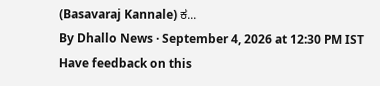(Basavaraj Kannale) ಕ...
By Dhallo News · September 4, 2026 at 12:30 PM IST
Have feedback on this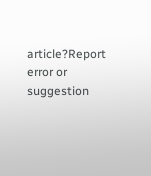article?Report error or suggestion